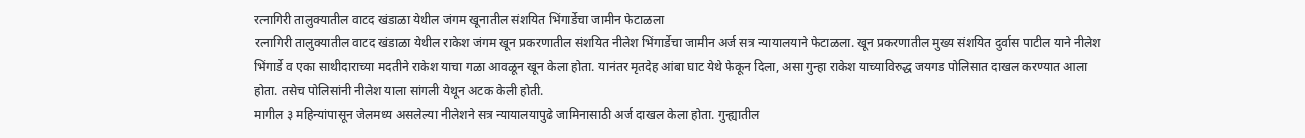रत्नागिरी तालुक्यातील वाटद खंडाळा येथील जंगम खूनातील संशयित भिंगार्डेचा जामीन फेटाळला
रत्नागिरी तालुक्यातील वाटद खंडाळा येथील राकेश जंगम खून प्रकरणातील संशयित नीलेश भिंगार्डेचा जामीन अर्ज सत्र न्यायालयाने फेटाळला. खून प्रकरणातील मुख्य संशयित दुर्वास पाटील याने नीलेश भिंगार्डे व एका साथीदाराच्या मदतीने राकेश याचा गळा आवळून खून केला होता. यानंतर मृतदेह आंबा घाट येथे फेकून दिला, असा गुन्हा राकेश याच्याविरुद्ध जयगड पोलिसात दाखल करण्यात आला होता. तसेच पोलिसांनी नीलेश याला सांगली येथून अटक केली होती.
मागील ३ महिन्यांपासून जेलमध्य असलेल्या नीलेशने सत्र न्यायालयापुढे जामिनासाठी अर्ज दाखल केला होता. गुन्ह्यातील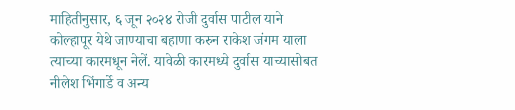माहितीनुसार, ६ जून २०२४ रोजी दुर्वास पाटील याने कोल्हापूर येथे जाण्याचा बहाणा करुन राकेश जंगम याला त्याच्या कारमधून नेलें. यावेळी कारमध्ये दुर्वास याच्यासोबत नीलेश भिंगार्डे व अन्य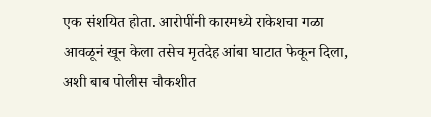एक संशयित होता. आरोपींनी कारमध्ये राकेशचा गळा आवळूनं खून केला तसेच मृतदेह आंबा घाटात फेकून दिला, अशी बाब पोलीस चौकशीत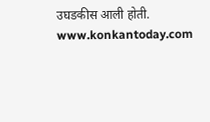उघडकीस आली होती.
www.konkantoday.com